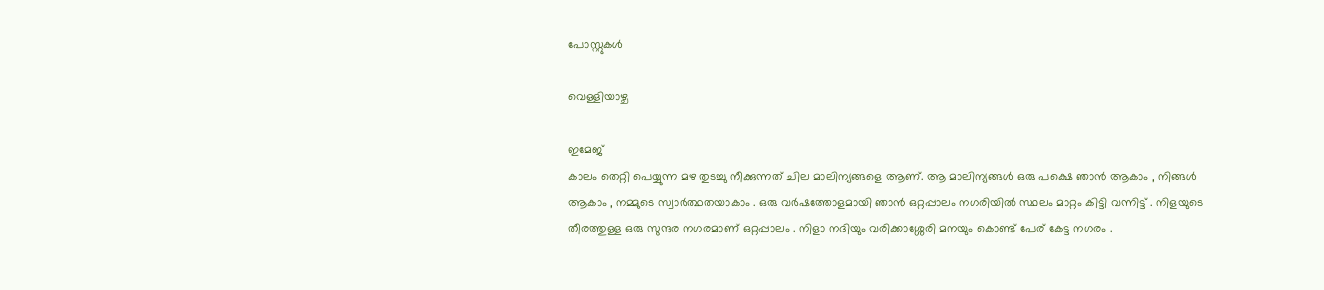പോസ്റ്റുകള്‍

വെള്ളിയാഴ്ച

ഇമേജ്
കാലം തെറ്റി പെയ്യുന്ന മഴ തുടച്ചു നീക്കുന്നത് ചില മാലിന്യങ്ങളെ ആണ്. ആ മാലിന്യങ്ങൾ ഒരു പക്ഷെ ഞാൻ ആകാം , നിങ്ങൾ ആകാം , നമ്മുടെ സ്വാർത്ഥതയാകാം . ഒരു വർഷത്തോളമായി ഞാൻ ഒറ്റപ്പാലം നഗരിയിൽ സ്ഥലം മാറ്റം കിട്ടി വന്നിട്ട് . നിളയുടെ തീരത്തുള്ള ഒരു സുന്ദര നഗരമാണ് ഒറ്റപ്പാലം . നിളാ നദിയും വരിക്കാശ്ശേരി മനയും കൊണ്ട് പേര് കേട്ട നഗരം .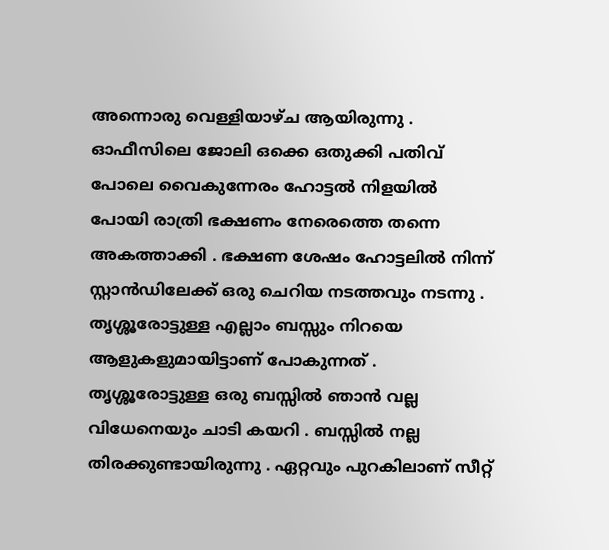അന്നൊരു വെള്ളിയാഴ്ച ആയിരുന്നു . ഓഫീസിലെ ജോലി ഒക്കെ ഒതുക്കി പതിവ് പോലെ വൈകുന്നേരം ഹോട്ടൽ നിളയിൽ പോയി രാത്രി ഭക്ഷണം നേരെത്തെ തന്നെ അകത്താക്കി . ഭക്ഷണ ശേഷം ഹോട്ടലിൽ നിന്ന് സ്റ്റാൻഡിലേക്ക് ഒരു ചെറിയ നടത്തവും നടന്നു . തൃശ്ശൂരോട്ടുള്ള എല്ലാം ബസ്സും നിറയെ ആളുകളുമായിട്ടാണ് പോകുന്നത് . തൃശ്ശൂരോട്ടുള്ള ഒരു ബസ്സിൽ ഞാൻ വല്ല വിധേനെയും ചാടി കയറി . ബസ്സിൽ നല്ല തിരക്കുണ്ടായിരുന്നു . ഏറ്റവും പുറകിലാണ് സീറ്റ്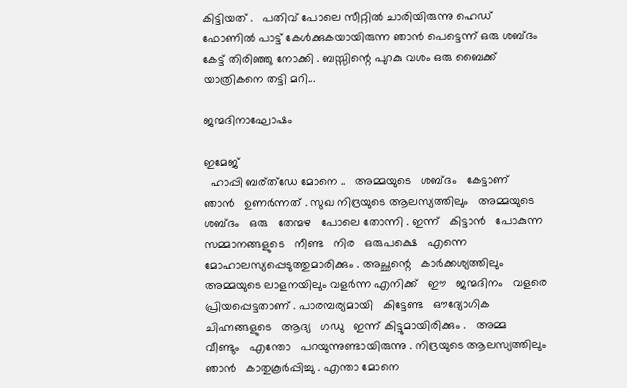കിട്ടിയത് .   പതിവ് പോലെ സീറ്റിൽ ചാരിയിരുന്നു ഹെഡ് ഫോണിൽ പാട്ട് കേൾക്കുകയായിരുന്ന ഞാൻ പെട്ടെന്ന് ഒരു ശബ്ദം കേട്ട് തിരിഞ്ഞു നോക്കി . ബസ്സിന്റെ പുറകു വശം ഒരു ബൈക്ക് യാത്രികനെ തട്ടി മറി...

ജന്മദിനാഘോഷം

ഇമേജ്
  ഹാപ്പി ബര്ത്ഡേ മോനെ ..   അമ്മയുടെ   ശബ്ദം   കേട്ടാണ്   ഞാൻ   ഉണർന്നത് . സുഖ നിദ്രയുടെ ആലസ്യത്തിലും   അമ്മയുടെ ശബ്ദം   ഒരു   തേന്മഴ   പോലെ തോന്നി . ഇന്ന്   കിട്ടാൻ   പോകുന്ന   സമ്മാനങ്ങളുടെ   നീണ്ട   നിര   ഒരുപക്ഷെ   എന്നെ   മോഹാലസ്യപ്പെടുത്തുമാരിക്കും . അച്ഛന്റെ   കാർക്കശ്യത്തിലും അമ്മയുടെ ലാളനയിലും വളർന്ന എനിക്ക്   ഈ   ജന്മദിനം   വളരെ പ്രിയപ്പെട്ടതാണ് . പാരമ്പര്യമായി   കിട്ടേണ്ട   ഔദ്യോഗിക   ചിഹ്നങ്ങളുടെ   ആദ്യ   ഗഡു   ഇന്ന് കിട്ടുമായിരിക്കും .   അമ്മ    വീണ്ടും   എന്തോ   പറയുന്നുണ്ടായിരുന്നു . നിദ്രയുടെ ആലസ്യത്തിലും ഞാൻ   കാതുകൂർപ്പിച്ചു . എന്താ മോനെ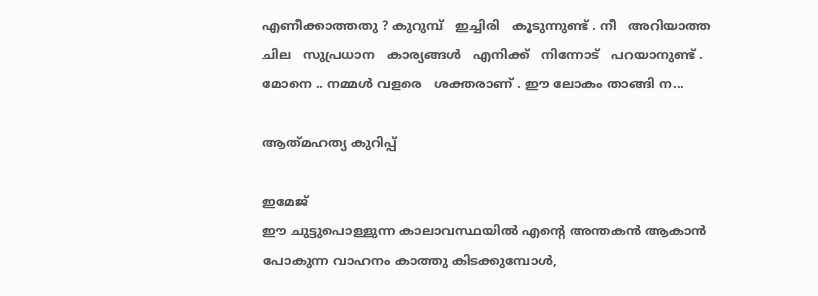എണീക്കാത്തതു ? കുറുമ്പ്   ഇച്ചിരി   കൂടുന്നുണ്ട് . നീ   അറിയാത്ത   ചില   സുപ്രധാന   കാര്യങ്ങൾ   എനിക്ക്   നിന്നോട്   പറയാനുണ്ട് . മോനെ .. നമ്മൾ വളരെ   ശക്തരാണ് . ഈ ലോകം താങ്ങി ന...

ആത്‍മഹത്യ കുറിപ്പ്

ഇമേജ്
ഈ ചുട്ടുപൊള്ളുന്ന കാലാവസ്ഥയിൽ എൻ്റെ അന്തകൻ ആകാൻ പോകുന്ന വാഹനം കാത്തു കിടക്കുമ്പോൾ,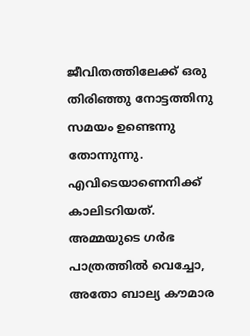ജീവിതത്തിലേക്ക് ഒരു തിരിഞ്ഞു നോട്ടത്തിനു സമയം ഉണ്ടെന്നു തോന്നുന്നു. എവിടെയാണെനിക്ക്‌ കാലിടറിയത്. അമ്മയുടെ ഗർഭ പാത്രത്തിൽ വെച്ചോ, അതോ ബാല്യ കൗമാര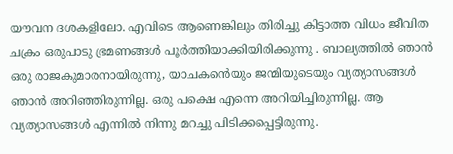യൗവന ദശകളിലോ. എവിടെ ആണെങ്കിലും തിരിച്ചു കിട്ടാത്ത വിധം ജീവിത ചക്രം ഒരുപാടു ഭ്രമണങ്ങൾ പൂർത്തിയാക്കിയിരിക്കുന്നു . ബാല്യത്തിൽ ഞാൻ ഒരു രാജകുമാരനായിരുന്നു, യാചകൻെയും ജന്മിയുടെയും വ്യത്യാസങ്ങൾ ഞാൻ അറിഞ്ഞിരുന്നില്ല. ഒരു പക്ഷെ എന്നെ അറിയിച്ചിരുന്നില്ല. ആ വ്യത്യാസങ്ങൾ എന്നിൽ നിന്നു മറച്ചു പിടിക്കപ്പെട്ടിരുന്നു.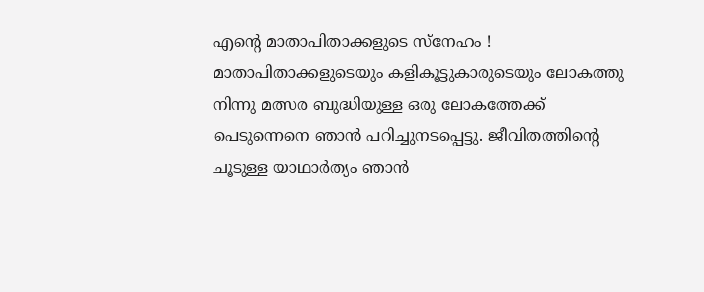എൻ്റെ മാതാപിതാക്കളുടെ സ്നേഹം ! മാതാപിതാക്കളുടെയും കളികൂട്ടുകാരുടെയും ലോകത്തു നിന്നു മത്സര ബുദ്ധിയുള്ള ഒരു ലോകത്തേക്ക് പെടുന്നെനെ ഞാൻ പറിച്ചുനടപ്പെട്ടു. ജീവിതത്തിൻ്റെ ചൂടുള്ള യാഥാർത്യം ഞാൻ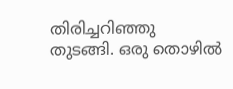തിരിച്ചറിഞ്ഞു തുടങ്ങി. ഒരു തൊഴിൽ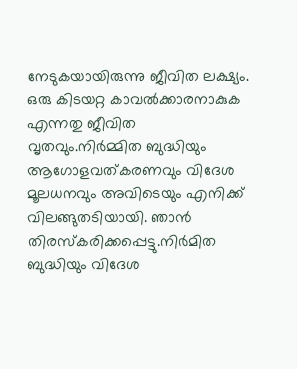നേടുകയായിരുന്നു ജീവിത ലക്ഷ്യം. ഒരു കിടയറ്റ കാവൽക്കാരനാകുക എന്നതു ജീവിത വൃതവും.നിർമ്മിത ബുദ്ധിയും ആഗോളവത്‌കരണവും വിദേശ മൂലധനവും അവിടെയും എനിക്ക് വിലങ്ങുതടിയായി. ഞാൻ തിരസ്കരിക്കപ്പെട്ടു.നിർമിത ബുദ്ധിയും വിദേശ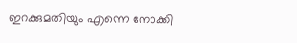ഇറക്കുമതിയും എന്നെ നോക്കി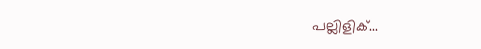പല്ലിളിക്...